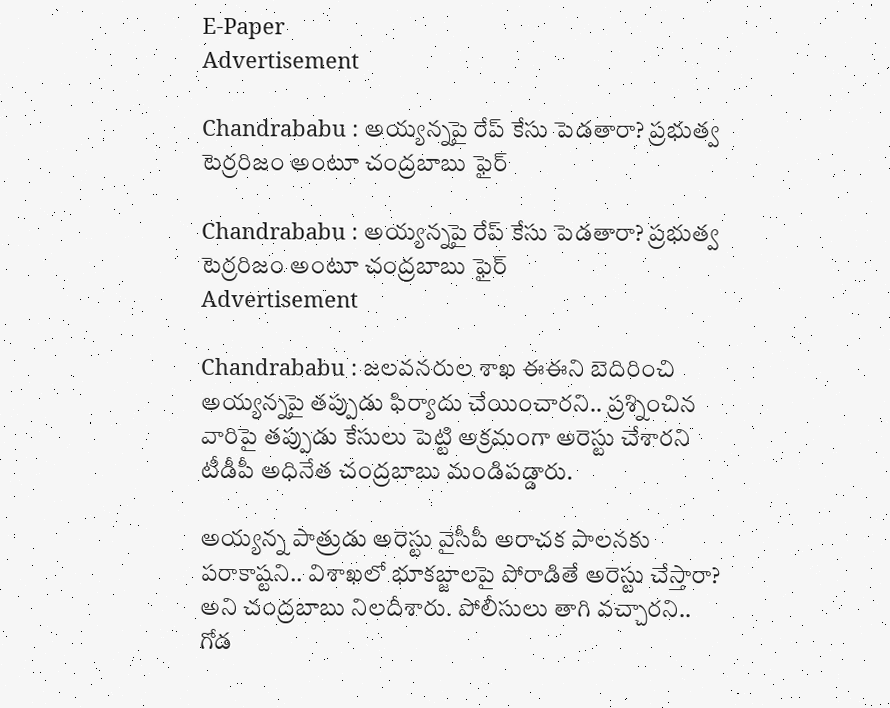E-Paper
Advertisement

Chandrababu : అయ్యన్నపై రేప్‌ కేసు పెడతారా? ప్రభుత్వ టెర్రరిజం అంటూ చంద్రబాబు ఫైర్

Chandrababu : అయ్యన్నపై రేప్‌ కేసు పెడతారా? ప్రభుత్వ టెర్రరిజం అంటూ చంద్రబాబు ఫైర్
Advertisement

Chandrababu : జలవనరుల శాఖ ఈఈని బెదిరించి అయ్యన్నపై తప్పుడు ఫిర్యాదు చేయించారని.. ప్రశ్నించిన వారిపై తప్పుడు కేసులు పెట్టి అక్రమంగా అరెస్టు చేశారని టీడీపీ అధినేత చంద్రబాబు మండిపడ్డారు.

అయ్యన్న పాత్రుడు అరెస్టు వైసీపీ అరాచక పాలనకు పరాకాష్టని.. విశాఖలో భూకబ్జాలపై పోరాడితే అరెస్టు చేస్తారా? అని చంద్రబాబు నిలదీశారు. పోలీసులు తాగి వచ్చారని.. గోడ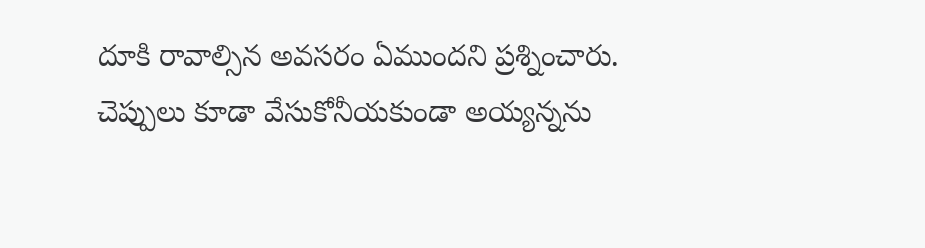దూకి రావాల్సిన అవసరం ఏముందని ప్రశ్నించారు. చెప్పులు కూడా వేసుకోనీయకుండా అయ్యన్నను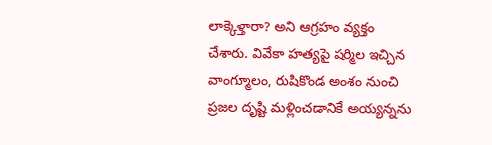లాక్కెళ్తారా? అని ఆగ్రహం వ్యక్తం చేశారు. వివేకా హత్యపై షర్మిల ఇచ్చిన వాంగ్మూలం, రుషికొండ అంశం నుంచి ప్రజల దృష్టి మళ్లించడానికే అయ్యన్నను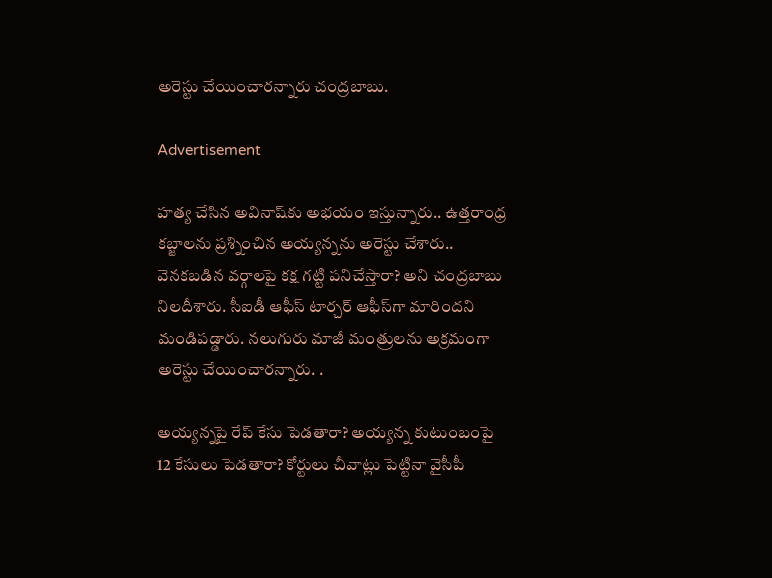అరెస్టు చేయించారన్నారు చంద్రబాబు.

Advertisement

హత్య చేసిన అవినాష్‌కు అభయం ఇస్తున్నారు.. ఉత్తరాంధ్ర కబ్జాలను ప్రశ్నించిన అయ్యన్నను అరెస్టు చేశారు.. వెనకబడిన వర్గాలపై కక్ష గట్టి పనిచేస్తారా? అని చంద్రబాబు నిలదీశారు. సీఐడీ ఆఫీస్‌ టార్చర్‌ ఆఫీస్‌గా మారిందని మండిపడ్డారు. నలుగురు మాజీ మంత్రులను అక్రమంగా అరెస్టు చేయించారన్నారు. .

అయ్యన్నపై రేప్‌ కేసు పెడతారా? అయ్యన్న కుటుంబంపై 12 కేసులు పెడతారా? కోర్టులు చీవాట్లు పెట్టినా వైసీపీ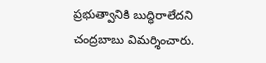ప్రభుత్వానికి బుద్ధిరాలేదని చంద్రబాబు విమర్శించారు.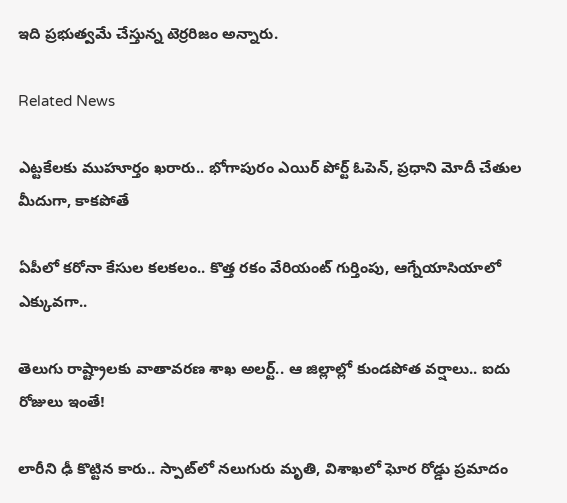ఇది ప్రభుత్వమే చేస్తున్న టెర్రరిజం అన్నారు.

Related News

ఎట్టకేలకు ముహూర్తం ఖరారు.. భోగాపురం ఎయిర్ పోర్ట్ ఓపెన్, ప్రధాని మోదీ చేతుల మీదుగా, కాకపోతే

ఏపీలో కరోనా కేసుల కలకలం.. కొత్త రకం వేరియంట్ గుర్తింపు, ఆగ్నేయాసియాలో ఎక్కువగా..

తెలుగు రాష్ట్రాలకు వాతావరణ శాఖ అలర్ట్.. ఆ జిల్లాల్లో కుండపోత వర్షాలు.. ఐదు రోజులు ఇంతే!

లారీని ఢీ కొట్టిన కారు.. స్పాట్‌లో నలుగురు మృతి, విశాఖలో ఘోర రోడ్డు ప్రమాదం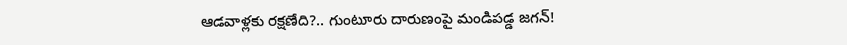ఆడవాళ్లకు రక్షణేది?.. గుంటూరు దారుణంపై మండిపడ్డ జగన్!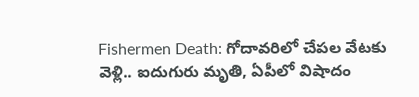Fishermen Death: గోదావరిలో చేపల వేటకు వెళ్లి.. ఐదుగురు మృతి, ఏపీలో విషాదం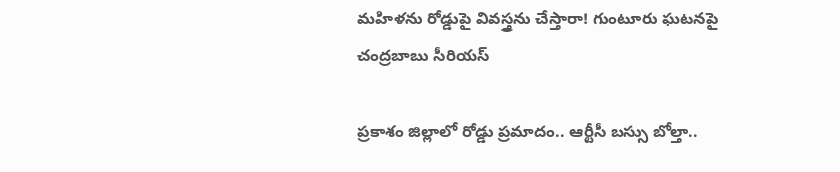మహిళను రోడ్డుపై వివస్త్రను చేస్తారా! గుంటూరు ఘటనపై చంద్రబాబు సీరియస్

ప్రకాశం జిల్లాలో రోడ్డు ప్రమాదం.. ఆర్టీసీ బస్సు బోల్తా..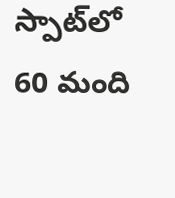స్పాట్‌‌లో 60 మంది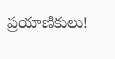ప్రయాణికులు!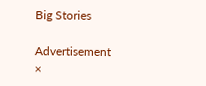Big Stories

Advertisement
×